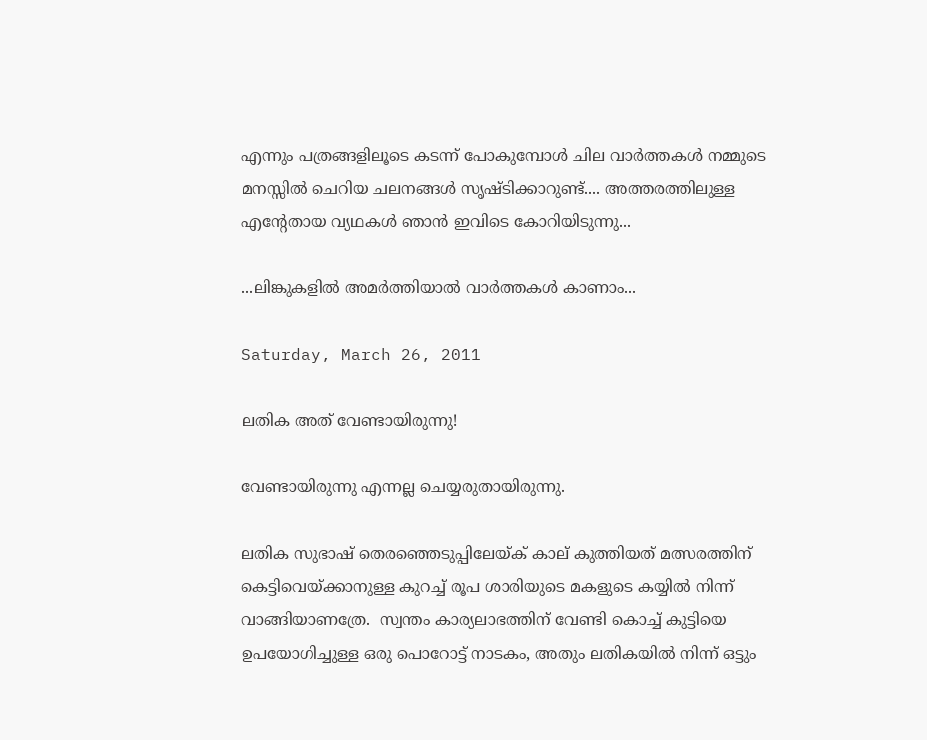എന്നും പത്രങ്ങളിലൂടെ കടന്ന് പോകുമ്പോള്‍ ചില വാര്‍ത്തകള്‍ നമ്മുടെ മനസ്സില്‍ ചെറിയ ചലനങ്ങള്‍ സൃഷ്ടിക്കാറുണ്ട്.... അത്തരത്തിലുള്ള എന്റേതായ വ്യഥകള്‍ ഞാന്‍ ഇവിടെ കോറിയിടുന്നു...

...ലിങ്കുകളില്‍ അമര്‍ത്തിയാല്‍ വാര്‍ത്തകള്‍ കാണാം...

Saturday, March 26, 2011

ലതിക അത് വേണ്ടായിരുന്നു!

വേണ്ടായിരുന്നു എന്നല്ല ചെയ്യരുതായിരുന്നു.

ലതിക സുഭാഷ് തെരഞ്ഞെടുപ്പിലേയ്ക് കാല് കുത്തിയത് മത്സരത്തിന് കെട്ടിവെയ്ക്കാനുള്ള കുറച്ച് രൂപ ശാരിയുടെ മകളുടെ കയ്യില്‍ നിന്ന് വാങ്ങിയാണത്രേ.  സ്വന്തം കാര്യലാഭത്തിന് വേണ്ടി കൊച്ച് കുട്ടിയെ ഉപയോഗിച്ചുള്ള ഒരു പൊറോട്ട് നാടകം, അതും ലതികയില്‍ നിന്ന് ഒട്ടും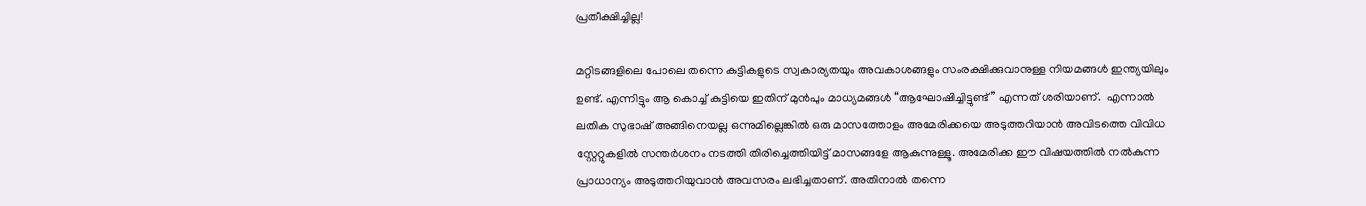പ്രതീക്ഷിച്ചില്ല!

മറ്റിടങ്ങളിലെ പോലെ തന്നെ കുട്ടികളുടെ സ്വകാര്യതയും അവകാശങ്ങളും സംരക്ഷിക്കുവാനുള്ള നിയമങ്ങള്‍ ഇന്ത്യയിലും ഉണ്ട്. എന്നിട്ടും ആ കൊച്ച് കുട്ടിയെ ഇതിന് മുന്‍പും മാധ്യമങ്ങള്‍ “ആഘോഷിച്ചിട്ടുണ്ട്” എന്നത് ശരിയാണ്.  എന്നാല്‍ ലതിക സുഭാഷ് അങ്ങിനെയല്ല ഒന്നുമില്ലെങ്കില്‍ ഒരു മാസത്തോളം അമേരിക്കയെ അടുത്തറിയാന്‍ അവിടത്തെ വിവിധ സ്റ്റേറ്റുകളില്‍ സന്തര്‍ശനം നടത്തി തിരിച്ചെത്തിയിട്ട് മാസങ്ങളേ ആകുന്നുള്ളൂ. അമേരിക്ക ഈ വിഷയത്തില്‍ നല്‍കുന്ന പ്രാധാന്യം അടുത്തറിയുവാന്‍ അവസരം ലഭിച്ചതാണ്. അതിനാല്‍ തന്നെ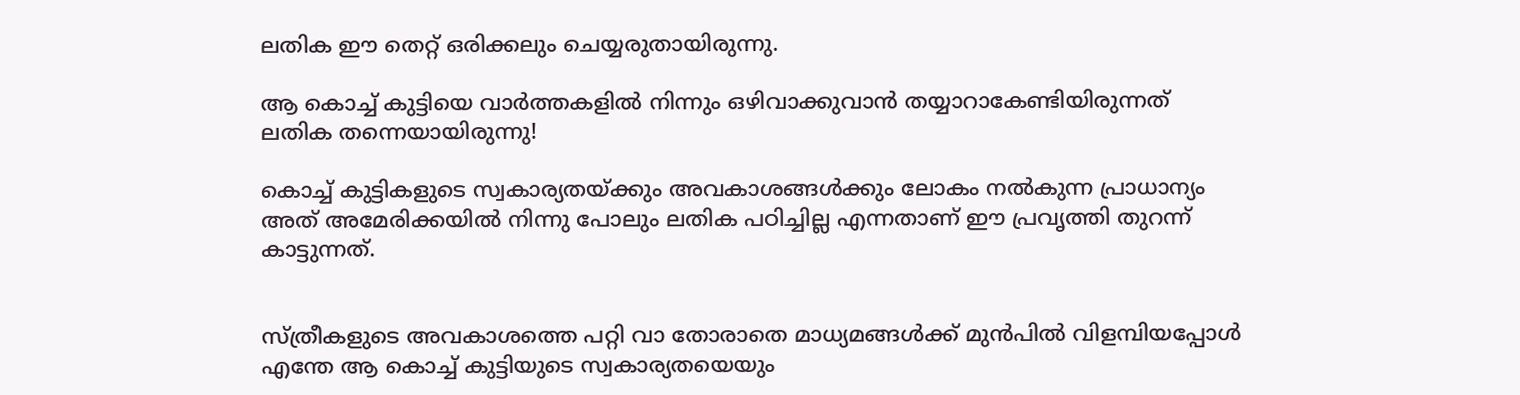ലതിക ഈ തെറ്റ് ഒരിക്കലും ചെയ്യരുതായിരുന്നു.

ആ കൊച്ച് കുട്ടിയെ വാര്‍ത്തകളില്‍ നിന്നും ഒഴിവാക്കുവാന്‍ തയ്യാറാകേണ്ടിയിരുന്നത് ലതിക തന്നെയായിരുന്നു!

കൊച്ച് കുട്ടികളുടെ സ്വകാര്യതയ്ക്കും അവകാശങ്ങള്‍ക്കും ലോകം നല്‍കുന്ന പ്രാധാന്യം അത് അമേരിക്കയില്‍ നിന്നു പോലും ലതിക പഠിച്ചില്ല എന്നതാണ് ഈ പ്രവൃത്തി തുറന്ന് കാട്ടുന്നത്.


സ്ത്രീകളുടെ അവകാശത്തെ പറ്റി വാ തോരാതെ മാധ്യമങ്ങള്‍ക്ക് മുന്‍പില്‍ വിളമ്പിയപ്പോള്‍ എന്തേ ആ കൊച്ച് കുട്ടിയുടെ സ്വകാര്യതയെയും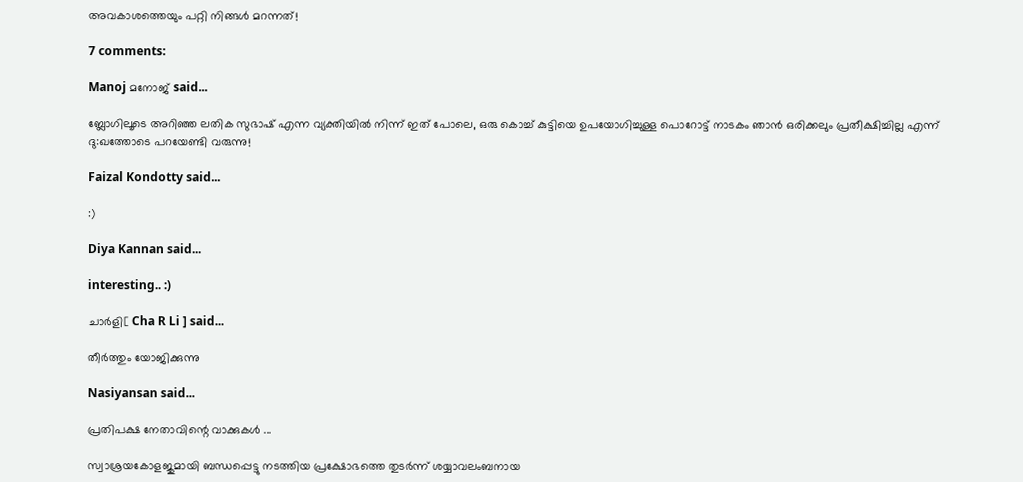അവകാശത്തെയും പറ്റി നിങ്ങള്‍ മറന്നത്!

7 comments:

Manoj മനോജ് said...

ബ്ലോഗിലൂടെ അറിഞ്ഞ ലതിക സുഭാഷ് എന്ന വ്യക്തിയില്‍ നിന്ന് ഇത് പോലെ, ഒരു കൊച്ച് കുട്ടിയെ ഉപയോഗിച്ചുള്ള പൊറോട്ട് നാടകം ഞാന്‍ ഒരിക്കലും പ്രതീക്ഷിച്ചില്ല എന്ന് ദു:ഖത്തോടെ പറയേണ്ടി വരുന്നു!

Faizal Kondotty said...

:)

Diya Kannan said...

interesting.. :)

ചാര്‍ളി[ Cha R Li ] said...

തീര്‍ത്തും യോജിക്കുന്നു

Nasiyansan said...

പ്രതിപക്ഷ നേതാവിന്റെ വാക്കുകള്‍ ...

സ്വാശ്രയകോളജുമായി ബന്ധപ്പെട്ടു നടത്തിയ പ്രക്ഷോഭത്തെ തുടര്‍ന്ന് ശയ്യാവലംബനായ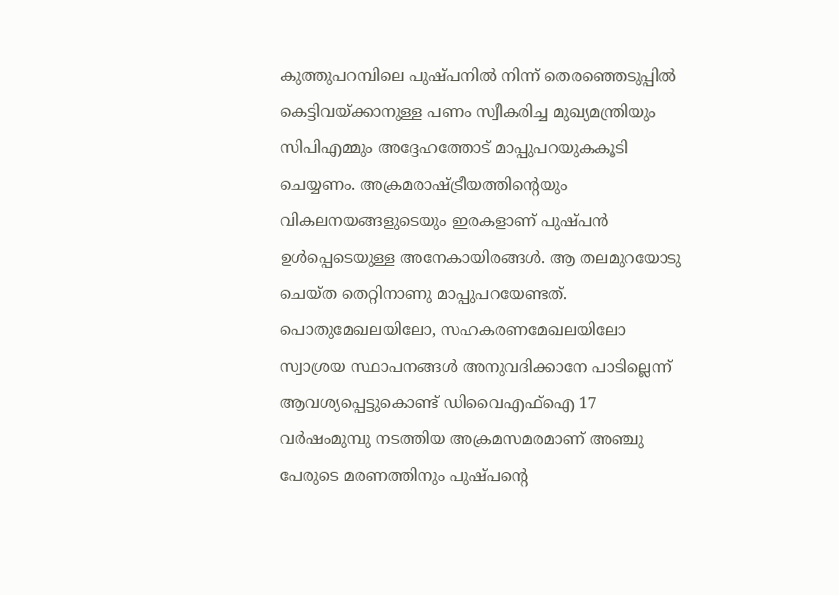കുത്തുപറമ്പിലെ പുഷ്പനില്‍ നിന്ന് തെരഞ്ഞെടുപ്പില്‍ കെട്ടിവയ്ക്കാനുള്ള പണം സ്വീകരിച്ച മുഖ്യമന്ത്രിയും സിപിഎമ്മും അദ്ദേഹത്തോട് മാപ്പുപറയുകകൂടി ചെയ്യണം. അക്രമരാഷ്ട്രീയത്തിന്റെയും വികലനയങ്ങളുടെയും ഇരകളാണ് പുഷ്പന്‍ ഉള്‍പ്പെടെയുള്ള അനേകായിരങ്ങള്‍. ആ തലമുറയോടു ചെയ്ത തെറ്റിനാണു മാപ്പുപറയേണ്ടത്. പൊതുമേഖലയിലോ, സഹകരണമേഖലയിലോ സ്വാശ്രയ സ്ഥാപനങ്ങള്‍ അനുവദിക്കാനേ പാടില്ലെന്ന് ആവശ്യപ്പെട്ടുകൊണ്ട് ഡിവൈഎഫ്‌ഐ 17 വര്‍ഷംമുമ്പു നടത്തിയ അക്രമസമരമാണ് അഞ്ചു പേരുടെ മരണത്തിനും പുഷ്പന്റെ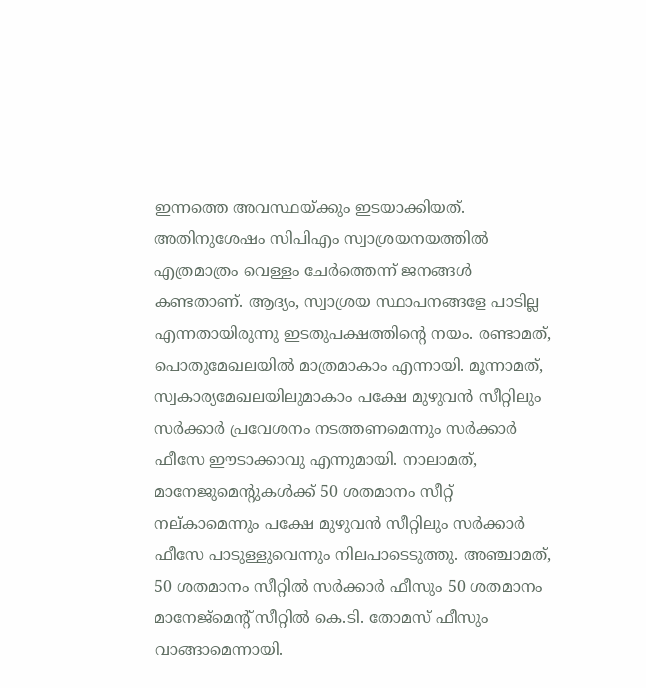ഇന്നത്തെ അവസ്ഥയ്ക്കും ഇടയാക്കിയത്. അതിനുശേഷം സിപിഎം സ്വാശ്രയനയത്തില്‍ എത്രമാത്രം വെള്ളം ചേര്‍ത്തെന്ന് ജനങ്ങള്‍ കണ്ടതാണ്. ആദ്യം, സ്വാശ്രയ സ്ഥാപനങ്ങളേ പാടില്ല എന്നതായിരുന്നു ഇടതുപക്ഷത്തിന്റെ നയം. രണ്ടാമത്, പൊതുമേഖലയില്‍ മാത്രമാകാം എന്നായി. മൂന്നാമത്, സ്വകാര്യമേഖലയിലുമാകാം പക്ഷേ മുഴുവന്‍ സീറ്റിലും സര്‍ക്കാര്‍ പ്രവേശനം നടത്തണമെന്നും സര്‍ക്കാര്‍ ഫീസേ ഈടാക്കാവു എന്നുമായി. നാലാമത്, മാനേജുമെന്റുകള്‍ക്ക് 50 ശതമാനം സീറ്റ് നല്കാമെന്നും പക്ഷേ മുഴുവന്‍ സീറ്റിലും സര്‍ക്കാര്‍ ഫീസേ പാടുള്ളുവെന്നും നിലപാടെടുത്തു. അഞ്ചാമത്, 50 ശതമാനം സീറ്റില്‍ സര്‍ക്കാര്‍ ഫീസും 50 ശതമാനം മാനേജ്‌മെന്റ് സീറ്റില്‍ കെ.ടി. തോമസ് ഫീസും വാങ്ങാമെന്നായി.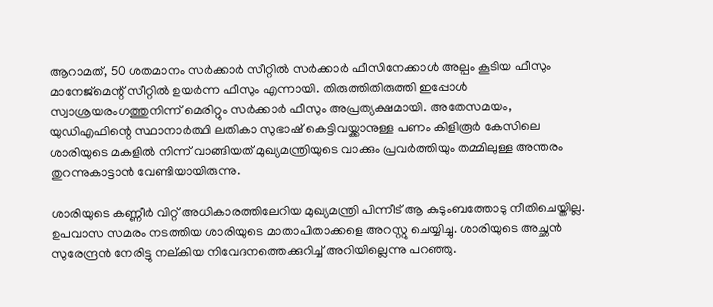ആറാമത്, 50 ശതമാനം സര്‍ക്കാര്‍ സീറ്റില്‍ സര്‍ക്കാര്‍ ഫീസിനേക്കാള്‍ അല്പം കൂടിയ ഫീസും മാനേജ്‌മെന്റ് സീറ്റില്‍ ഉയര്‍ന്ന ഫീസും എന്നായി. തിരുത്തിതിരുത്തി ഇപ്പോള്‍ സ്വാശ്രയരംഗത്തുനിന്ന് മെരിറ്റും സര്‍ക്കാര്‍ ഫീസും അപ്രത്യക്ഷമായി. അതേസമയം, യുഡിഎഫിന്റെ സ്ഥാനാര്‍ത്ഥി ലതികാ സുഭാഷ് കെട്ടിവയ്ക്കാനുള്ള പണം കിളിരൂര്‍ കേസിലെ ശാരിയുടെ മകളില്‍ നിന്ന് വാങ്ങിയത് മുഖ്യമന്ത്രിയുടെ വാക്കും പ്രവര്‍ത്തിയും തമ്മിലുള്ള അന്തരം തുറന്നുകാട്ടാന്‍ വേണ്ടിയായിരുന്നു.

ശാരിയുടെ കണ്ണീര്‍ വിറ്റ് അധികാരത്തിലേറിയ മുഖ്യമന്ത്രി പിന്നീട് ആ കുടുംബത്തോടു നീതിചെയ്തില്ല. ഉപവാസ സമരം നടത്തിയ ശാരിയുടെ മാതാപിതാക്കളെ അറസ്റ്റു ചെയ്യിച്ചു. ശാരിയുടെ അച്ഛന്‍ സുരേന്ദ്രന്‍ നേരിട്ടു നല്കിയ നിവേദനത്തെക്കുറിച്ച് അറിയില്ലെന്നു പറഞ്ഞു.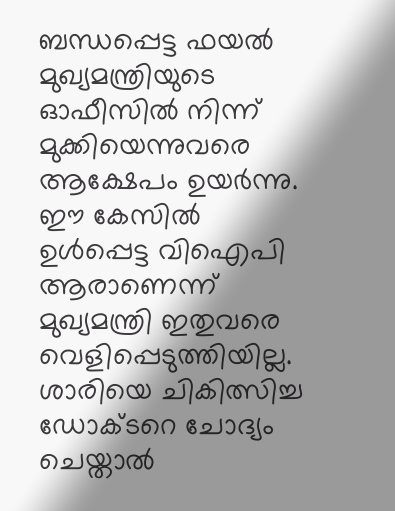ബന്ധപ്പെട്ട ഫയല്‍ മുഖ്യമന്ത്രിയുടെ ഓഫീസില്‍ നിന്ന് മുക്കിയെന്നുവരെ ആക്ഷേപം ഉയര്‍ന്നു. ഈ കേസില്‍ ഉള്‍പ്പെട്ട വിഐപി ആരാണെന്ന് മുഖ്യമന്ത്രി ഇതുവരെ വെളിപ്പെടുത്തിയില്ല. ശാരിയെ ചികിത്സിച്ച ഡോക്ടറെ ചോദ്യം ചെയ്താല്‍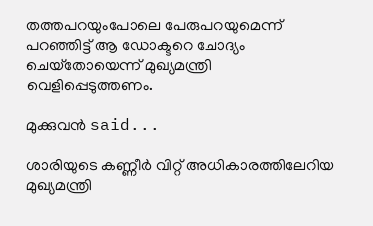തത്തപറയുംപോലെ പേരുപറയുമെന്ന് പറഞ്ഞിട്ട് ആ ഡോക്ടറെ ചോദ്യം ചെയ്‌തോയെന്ന് മുഖ്യമന്ത്രി വെളിപ്പെടുത്തണം.

മുക്കുവന്‍ said...

ശാരിയുടെ കണ്ണീര്‍ വിറ്റ് അധികാരത്തിലേറിയ മുഖ്യമന്ത്രി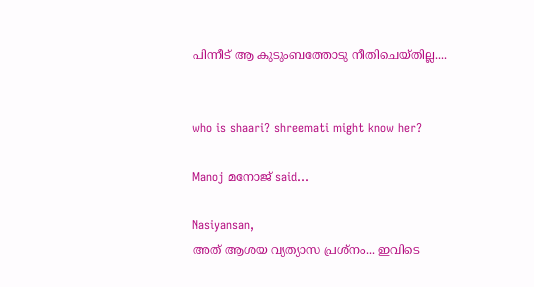പിന്നീട് ആ കുടുംബത്തോടു നീതിചെയ്തില്ല....


who is shaari? shreemati might know her?

Manoj മനോജ് said...

Nasiyansan,
അത് ആശയ വ്യത്യാസ പ്രശ്നം... ഇവിടെ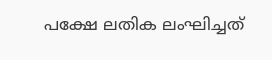പക്ഷേ ലതിക ലംഘിച്ചത്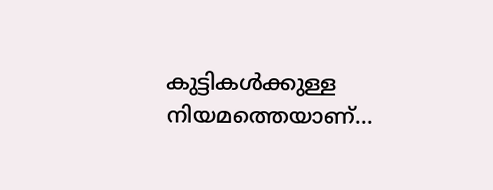കുട്ടികള്‍ക്കുള്ള നിയമത്തെയാണ്...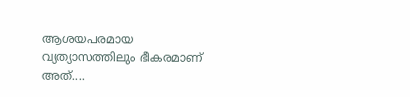ആശയപരമായ വ്യത്യാസത്തിലും ഭീകരമാണ് അത്....